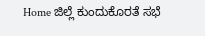Home ಜಿಲ್ಲೆ ಕುಂದುಕೊರತೆ ಸಭೆ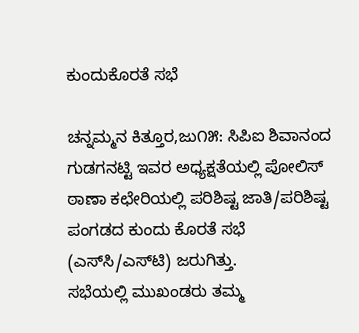ಕುಂದುಕೊರತೆ ಸಭೆ

ಚನ್ನಮ್ಮನ ಕಿತ್ತೂರ,ಜು೧೫: ಸಿಪಿಐ ಶಿವಾನಂದ ಗುಡಗನಟ್ಟಿ ಇವರ ಅಧ್ಯಕ್ಷತೆಯಲ್ಲಿ ಪೋಲಿಸ್ ಠಾಣಾ ಕಛೇರಿಯಲ್ಲಿ ಪರಿಶಿಷ್ಟ ಜಾತಿ/ಪರಿಶಿಷ್ಟ ಪಂಗಡದ ಕುಂದು ಕೊರತೆ ಸಭೆ (ಎಸ್‌ಸಿ/ಎಸ್‌ಟಿ) ಜರುಗಿತ್ತು.
ಸಭೆಯಲ್ಲಿ ಮುಖಂಡರು ತಮ್ಮ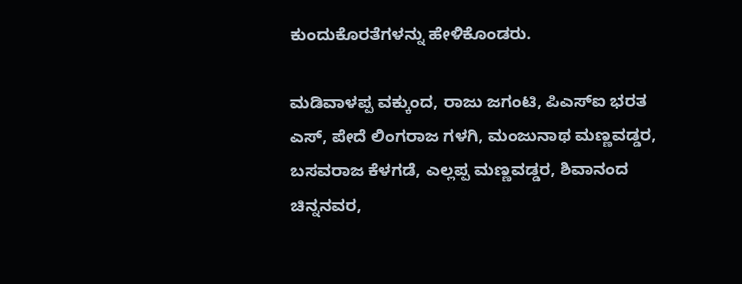ಕುಂದುಕೊರತೆಗಳನ್ನು ಹೇಳಿಕೊಂಡರು.

ಮಡಿವಾಳಪ್ಪ ವಕ್ಕುಂದ, ರಾಜು ಜಗಂಟಿ, ಪಿಎಸ್‌ಐ ಭರತ ಎಸ್, ಪೇದೆ ಲಿಂಗರಾಜ ಗಳಗಿ, ಮಂಜುನಾಥ ಮಣ್ಣವಡ್ಡರ, ಬಸವರಾಜ ಕೆಳಗಡೆ, ಎಲ್ಲಪ್ಪ ಮಣ್ಣವಡ್ಡರ, ಶಿವಾನಂದ ಚಿನ್ನನವರ,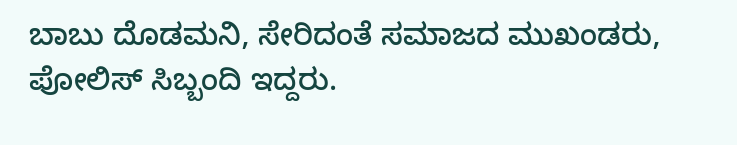ಬಾಬು ದೊಡಮನಿ, ಸೇರಿದಂತೆ ಸಮಾಜದ ಮುಖಂಡರು, ಪೋಲಿಸ್ ಸಿಬ್ಬಂದಿ ಇದ್ದರು.